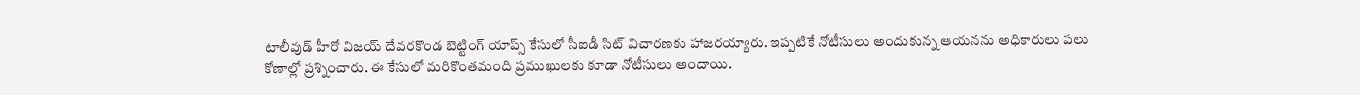టాలీవుడ్ హీరో విజయ్ దేవరకొండ బెట్టింగ్ యాప్స్ కేసులో సీఐడీ సిట్ విచారణకు హాజరయ్యారు. ఇప్పటికే నోటీసులు అందుకున్న ఆయనను అధికారులు పలు కోణాల్లో ప్రశ్నించారు. ఈ కేసులో మరికొంతమంది ప్రముఖులకు కూడా నోటీసులు అందాయి.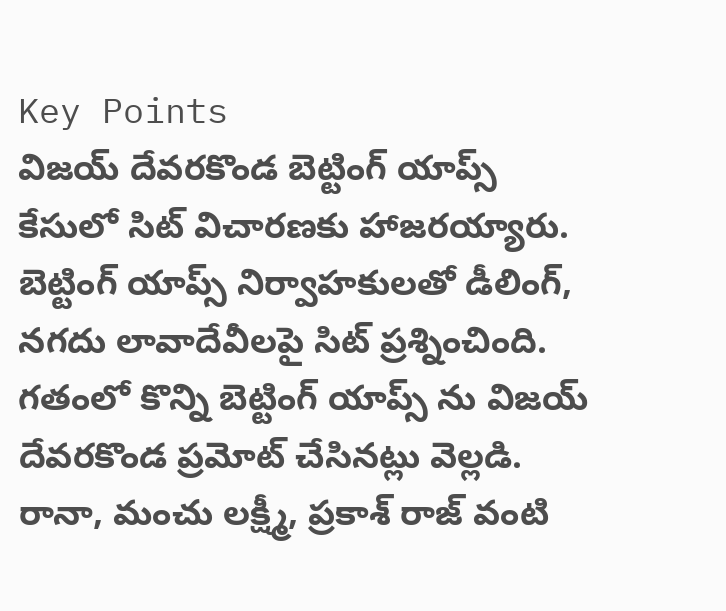Key Points
విజయ్ దేవరకొండ బెట్టింగ్ యాప్స్ కేసులో సిట్ విచారణకు హాజరయ్యారు.
బెట్టింగ్ యాప్స్ నిర్వాహకులతో డీలింగ్, నగదు లావాదేవీలపై సిట్ ప్రశ్నించింది.
గతంలో కొన్ని బెట్టింగ్ యాప్స్ ను విజయ్ దేవరకొండ ప్రమోట్ చేసినట్లు వెల్లడి.
రానా, మంచు లక్ష్మీ, ప్రకాశ్ రాజ్ వంటి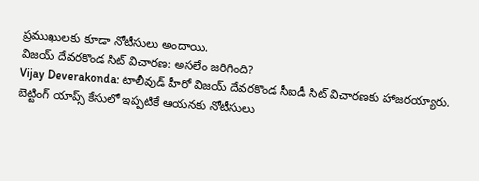ప్రముఖులకు కూడా నోటీసులు అందాయి.
విజయ్ దేవరకొండ సిట్ విచారణ: అసలేం జరిగింది?
Vijay Deverakonda: టాలీవుడ్ హీరో విజయ్ దేవరకొండ సీఐడీ సిట్ విచారణకు హాజరయ్యారు. బెట్టింగ్ యాప్స్ కేసులో ఇప్పటికే ఆయనకు నోటీసులు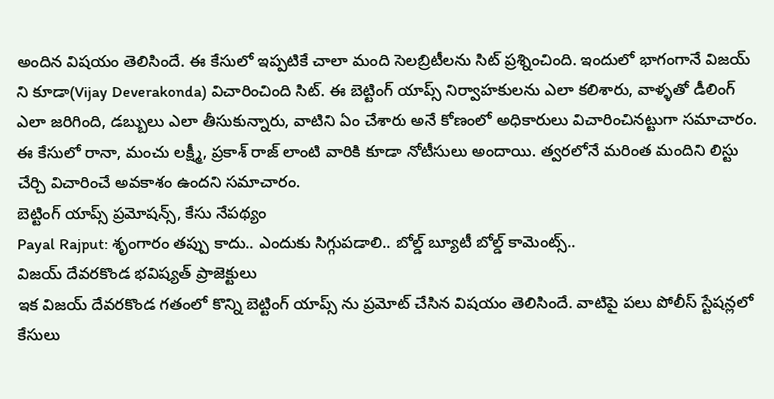అందిన విషయం తెలిసిందే. ఈ కేసులో ఇప్పటికే చాలా మంది సెలబ్రిటీలను సిట్ ప్రశ్నించింది. ఇందులో భాగంగానే విజయ్ ని కూడా(Vijay Deverakonda) విచారించింది సిట్. ఈ బెట్టింగ్ యాప్స్ నిర్వాహకులను ఎలా కలిశారు, వాళ్ళతో డీలింగ్ ఎలా జరిగింది, డబ్బులు ఎలా తీసుకున్నారు, వాటిని ఏం చేశారు అనే కోణంలో అధికారులు విచారించినట్టుగా సమాచారం. ఈ కేసులో రానా, మంచు లక్ష్మీ, ప్రకాశ్ రాజ్ లాంటి వారికి కూడా నోటీసులు అందాయి. త్వరలోనే మరింత మందిని లిస్టు చేర్చి విచారించే అవకాశం ఉందని సమాచారం.
బెట్టింగ్ యాప్స్ ప్రమోషన్స్, కేసు నేపథ్యం
Payal Rajput: శృంగారం తప్పు కాదు.. ఎందుకు సిగ్గుపడాలి.. బోల్డ్ బ్యూటీ బోల్డ్ కామెంట్స్..
విజయ్ దేవరకొండ భవిష్యత్ ప్రాజెక్టులు
ఇక విజయ్ దేవరకొండ గతంలో కొన్ని బెట్టింగ్ యాప్స్ ను ప్రమోట్ చేసిన విషయం తెలిసిందే. వాటిపై పలు పోలీస్ స్టేషన్లలో కేసులు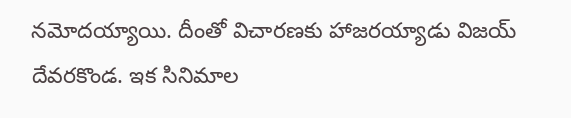నమోదయ్యాయి. దీంతో విచారణకు హాజరయ్యాడు విజయ్ దేవరకొండ. ఇక సినిమాల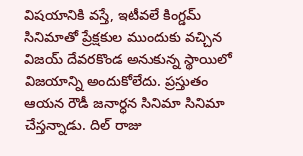విషయానికి వస్తే, ఇటీవలే కింగ్డమ్ సినిమాతో ప్రేక్షకుల ముందుకు వచ్చిన విజయ్ దేవరకొండ అనుకున్న స్థాయిలో విజయాన్ని అందుకోలేదు. ప్రస్తుతం ఆయన రౌడీ జనార్ధన సినిమా సినిమా చేస్తన్నాడు. దిల్ రాజు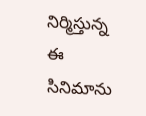నిర్మిస్తున్న ఈ సినిమాను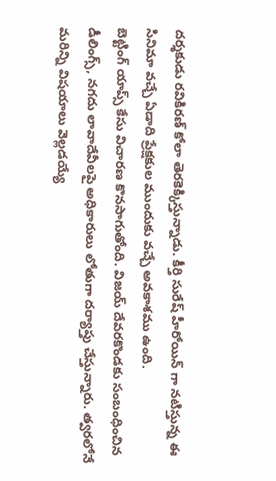దర్శకుడు రవికిరణ్ కోలా తెరకెక్కిస్తున్నాడు. కీర్తి సురేష్ హీరోయిన్ గా నటిస్తున్న ఈ సినిమా వచ్చే ఏడాది ప్రేక్షకుల ముందుకు వచ్చే అవకాశము ఉంది.
బెట్టింగ్ యాప్స్ కేసు విచారణ కొనసాగుతోంది. విజయ్ దేవరకొండకు సంబంధించిన డీలింగ్స్, నగదు లావాదేవీలపై అధికారులు లోతుగా దర్యాప్తు చేస్తున్నారు. త్వరలోనే మరిన్ని విషయాలు వెల్లడయ్యే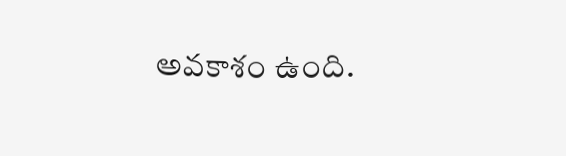అవకాశం ఉంది.